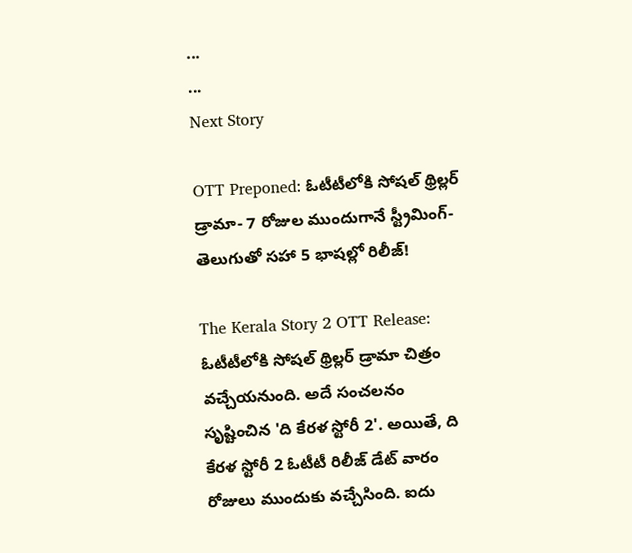...
...
Next Story

OTT Preponed: ఓటీటీలోకి సోషల్ థ్రిల్లర్ డ్రామా- 7 రోజుల ముందుగానే స్ట్రీమింగ్- తెలుగుతో సహా 5 భాషల్లో రిలీజ్!

The Kerala Story 2 OTT Release: ఓటీటీలోకి సోషల్ థ్రిల్లర్ డ్రామా చిత్రం వచ్చేయనుంది. అదే సంచలనం సృష్టించిన 'ది కేరళ స్టోరీ 2'. అయితే, ది కేరళ స్టోరీ 2 ఓటీటీ రిలీజ్ డేట్ వారం రోజులు ముందుకు వచ్చేసింది. ఐదు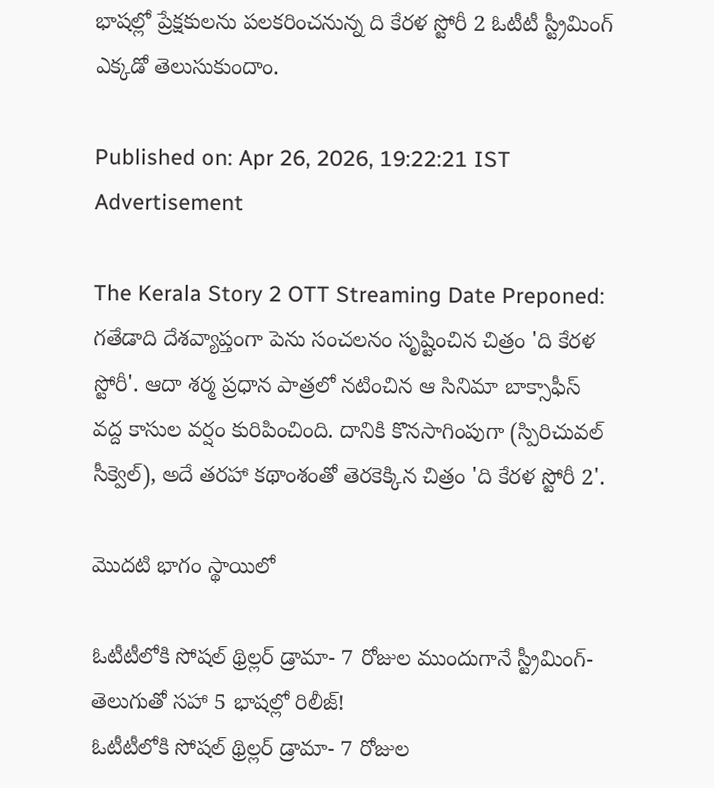భాషల్లో ప్రేక్షకులను పలకరించనున్న ది కేరళ స్టోరీ 2 ఓటీటీ స్ట్రీమింగ్ ఎక్కడో తెలుసుకుందాం.

Published on: Apr 26, 2026, 19:22:21 IST
Advertisement

The Kerala Story 2 OTT Streaming Date Preponed: గతేడాది దేశవ్యాప్తంగా పెను సంచలనం సృష్టించిన చిత్రం 'ది కేరళ స్టోరీ'. ఆదా శర్మ ప్రధాన పాత్రలో నటించిన ఆ సినిమా బాక్సాఫీస్ వద్ద కాసుల వర్షం కురిపించింది. దానికి కొనసాగింపుగా (స్పిరిచువల్ సీక్వెల్), అదే తరహా కథాంశంతో తెరకెక్కిన చిత్రం 'ది కేరళ స్టోరీ 2'.

మొదటి భాగం స్థాయిలో

ఓటీటీలోకి సోషల్ థ్రిల్లర్ డ్రామా- 7 రోజుల ముందుగానే స్ట్రీమింగ్- తెలుగుతో సహా 5 భాషల్లో రిలీజ్!
ఓటీటీలోకి సోషల్ థ్రిల్లర్ డ్రామా- 7 రోజుల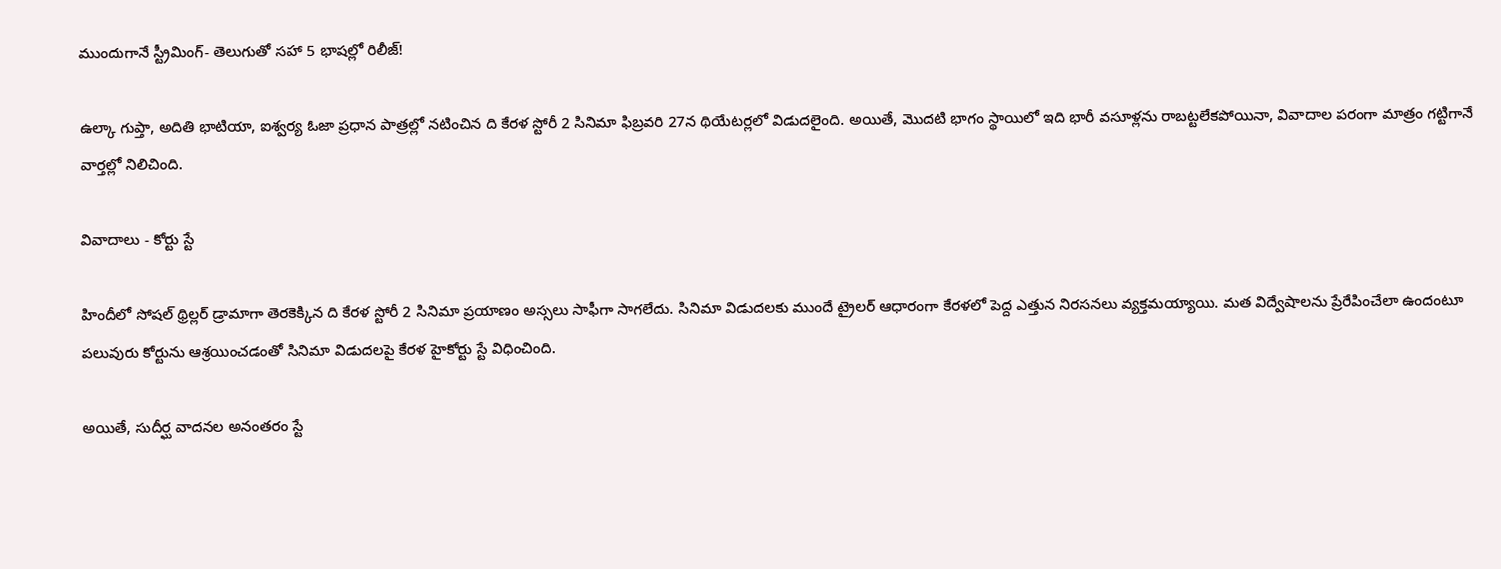ముందుగానే స్ట్రీమింగ్- తెలుగుతో సహా 5 భాషల్లో రిలీజ్!

ఉల్కా గుప్తా, అదితి భాటియా, ఐశ్వర్య ఓజా ప్రధాన పాత్రల్లో నటించిన ది కేరళ స్టోరీ 2 సినిమా ఫిబ్రవరి 27న థియేటర్లలో విడుదలైంది. అయితే, మొదటి భాగం స్థాయిలో ఇది భారీ వసూళ్లను రాబట్టలేకపోయినా, వివాదాల పరంగా మాత్రం గట్టిగానే వార్తల్లో నిలిచింది.

వివాదాలు - కోర్టు స్టే

హిందీలో సోషల్ థ్రిల్లర్ డ్రామాగా తెరకెక్కిన ది కేరళ స్టోరీ 2 సినిమా ప్రయాణం అస్సలు సాఫీగా సాగలేదు. సినిమా విడుదలకు ముందే ట్రైలర్ ఆధారంగా కేరళలో పెద్ద ఎత్తున నిరసనలు వ్యక్తమయ్యాయి. మత విద్వేషాలను ప్రేరేపించేలా ఉందంటూ పలువురు కోర్టును ఆశ్రయించడంతో సినిమా విడుదలపై కేరళ హైకోర్టు స్టే విధించింది.

అయితే, సుదీర్ఘ వాదనల అనంతరం స్టే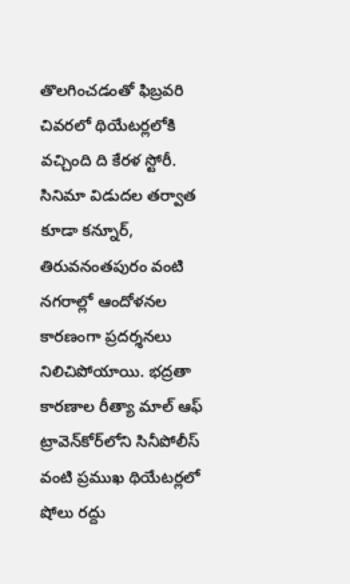తొలగించడంతో ఫిబ్రవరి చివరలో థియేటర్లలోకి వచ్చింది ది కేరళ స్టోరీ. సినిమా విడుదల తర్వాత కూడా కన్నూర్, తిరువనంతపురం వంటి నగరాల్లో ఆందోళనల కారణంగా ప్రదర్శనలు నిలిచిపోయాయి. భద్రతా కారణాల రీత్యా మాల్ ఆఫ్ ట్రావెన్‌కోర్‌లోని సినీపోలీస్ వంటి ప్రముఖ థియేటర్లలో షోలు రద్దు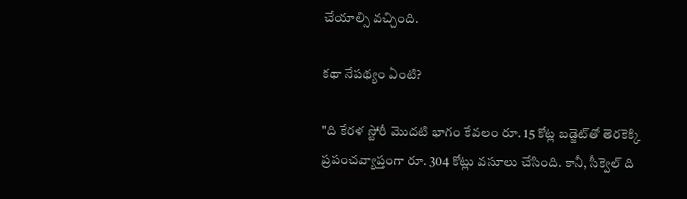చేయాల్సి వచ్చింది.

కథా నేపథ్యం ఏంటి?

"ది కేరళ స్టోరీ మొదటి భాగం కేవలం రూ. 15 కోట్ల బడ్జెట్‌తో తెరకెక్కి ప్రపంచవ్యాప్తంగా రూ. 304 కోట్లు వసూలు చేసింది. కానీ, సీక్వెల్ ది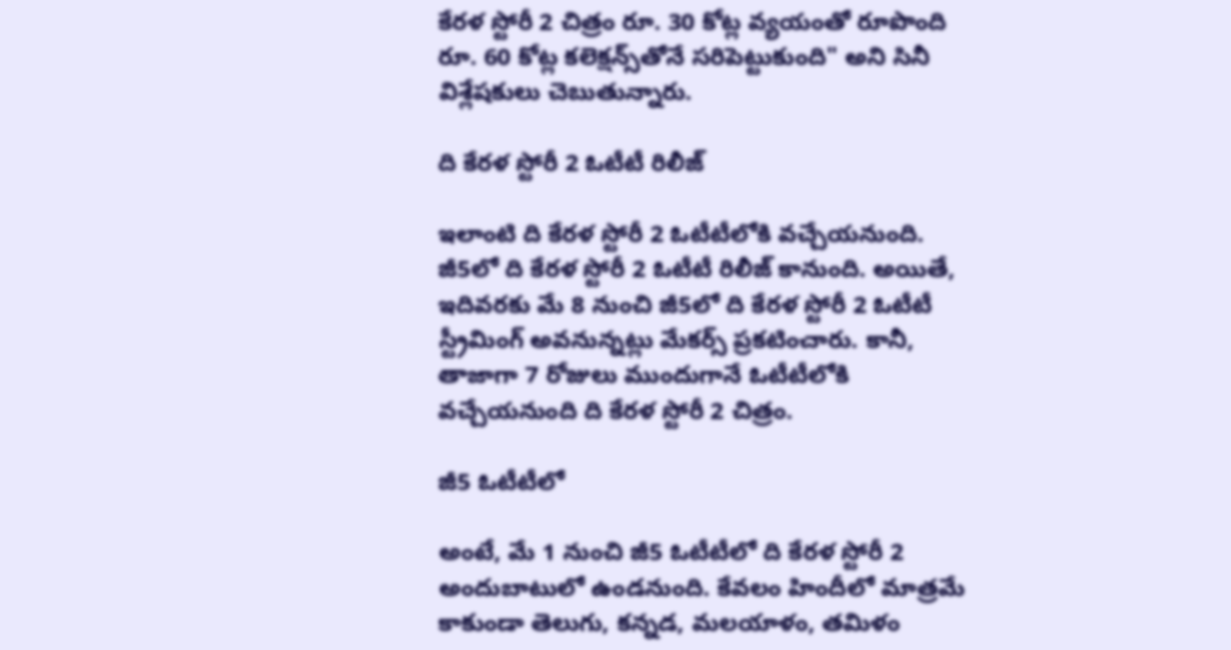కేరళ స్టోరీ 2 చిత్రం రూ. 30 కోట్ల వ్యయంతో రూపొంది రూ. 60 కోట్ల కలెక్షన్స్‌తోనే సరిపెట్టుకుంది" అని సినీ విశ్లేషకులు చెబుతున్నారు.

ది కేరళ స్టోరీ 2 ఓటీటీ రిలీజ్

ఇలాంటి ది కేరళ స్టోరీ 2 ఓటీటీలోకి వచ్చేయనుంది. జీ5లో ది కేరళ స్టోరీ 2 ఓటీటీ రిలీజ్ కానుంది. అయితే, ఇదివరకు మే 8 నుంచి జీ5లో ది కేరళ స్టోరీ 2 ఓటీటీ స్ట్రీమింగ్ అవనున్నట్లు మేకర్స్ ప్రకటించారు. కానీ, తాజాగా 7 రోజులు ముందుగానే ఓటీటీలోకి వచ్చేయనుంది ది కేరళ స్టోరీ 2 చిత్రం.

జీ5 ఓటీటీలో

అంటే, మే 1 నుంచి జీ5 ఓటీటీలో ది కేరళ స్టోరీ 2 అందుబాటులో ఉండనుంది. కేవలం హిందీలో మాత్రమే కాకుండా తెలుగు, కన్నడ, మలయాళం, తమిళం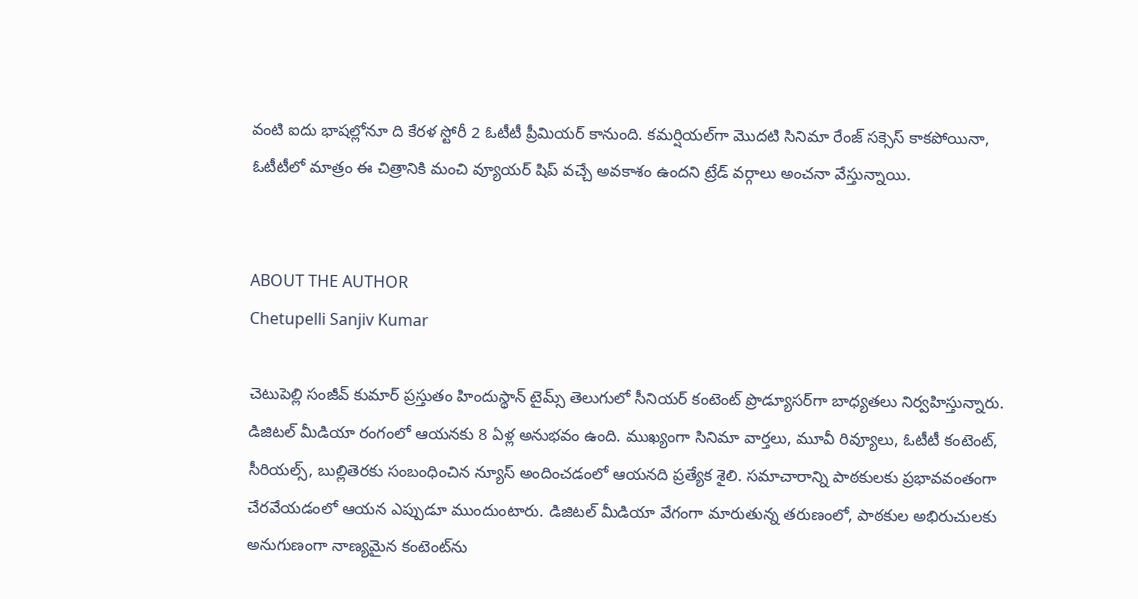వంటి ఐదు భాషల్లోనూ ది కేరళ స్టోరీ 2 ఓటీటీ ప్రీమియర్ కానుంది. కమర్షియల్‌గా మొదటి సినిమా రేంజ్ సక్సెస్ కాకపోయినా, ఓటీటీలో మాత్రం ఈ చిత్రానికి మంచి వ్యూయర్ షిప్ వచ్చే అవకాశం ఉందని ట్రేడ్ వర్గాలు అంచనా వేస్తున్నాయి.


ABOUT THE AUTHOR
Chetupelli Sanjiv Kumar

చెటుపెల్లి సంజీవ్ కుమార్ ప్రస్తుతం హిందుస్థాన్ టైమ్స్ తెలుగులో సీనియర్ కంటెంట్ ప్రొడ్యూసర్‌గా బాధ్యతలు నిర్వహిస్తున్నారు. డిజిటల్ మీడియా రంగంలో ఆయనకు 8 ఏళ్ల అనుభవం ఉంది. ముఖ్యంగా సినిమా వార్తలు, మూవీ రివ్యూలు, ఓటీటీ కంటెంట్, సీరియల్స్, బుల్లితెరకు సంబంధించిన న్యూస్ అందించడంలో ఆయనది ప్రత్యేక శైలి. సమాచారాన్ని పాఠకులకు ప్రభావవంతంగా చేరవేయడంలో ఆయన ఎప్పుడూ ముందుంటారు. డిజిటల్ మీడియా వేగంగా మారుతున్న తరుణంలో, పాఠకుల అభిరుచులకు అనుగుణంగా నాణ్యమైన కంటెంట్‌ను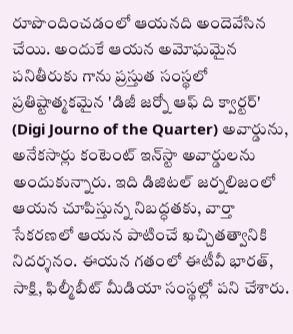రూపొందించడంలో ఆయనది అందెవేసిన చేయి. అందుకే ఆయన అమోఘమైన పనితీరుకు గాను ప్రస్తుత సంస్థలో ప్రతిష్టాత్మకమైన 'డిజీ జర్నో ఆఫ్ ది క్వార్టర్' (Digi Journo of the Quarter) అవార్డును, అనేకసార్లు కంటెంట్ ఇన్‌స్టా అవార్డులను అందుకున్నారు. ఇది డిజిటల్ జర్నలిజంలో ఆయన చూపిస్తున్న నిబద్ధతకు, వార్తా సేకరణలో ఆయన పాటించే ఖచ్చితత్వానికి నిదర్శనం. ఈయన గతంలో ఈటీవీ భారత్, సాక్షి, ఫిల్మీబీట్ మీడియా సంస్థల్లో పని చేశారు.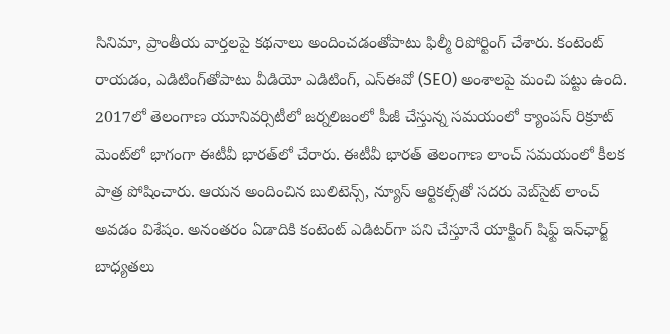సినిమా, ప్రాంతీయ వార్తలపై కథనాలు అందించడంతోపాటు ఫిల్మీ రిపోర్టింగ్ చేశారు. కంటెంట్ రాయడం, ఎడిటింగ్‌తోపాటు వీడియో ఎడిటింగ్, ఎస్‌ఈవో (SEO) అంశాలపై మంచి పట్టు ఉంది. 2017లో తెలంగాణ యూనివర్సిటీలో జర్నలిజంలో పీజీ చేస్తున్న సమయంలో క్యాంపస్ రిక్రూట్ మెంట్‌లో భాగంగా ఈటీవీ భారత్‌లో చేరారు. ఈటీవీ భారత్ తెలంగాణ లాంచ్ సమయంలో కీలక పాత్ర పోషించారు. ఆయన అందించిన బులిటెన్స్, న్యూస్ ఆర్టికల్స్‌తో సదరు వెబ్‌సైట్ లాంచ్ అవడం విశేషం. అనంతరం ఏడాదికి కంటెంట్ ఎడిటర్‌గా పని చేస్తూనే యాక్టింగ్ షిఫ్ట్ ఇన్‌ఛార్జ్ బాధ్యతలు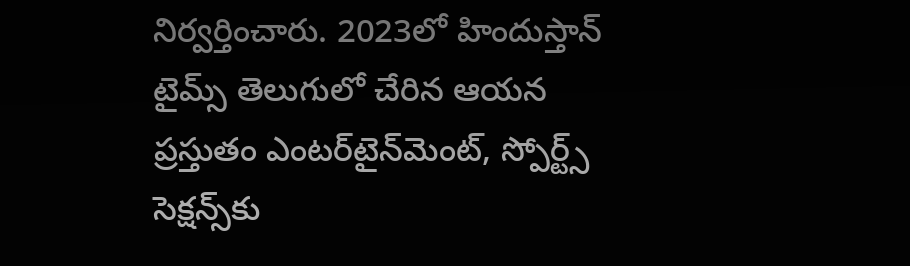నిర్వర్తించారు. 2023లో హిందుస్తాన్ టైమ్స్ తెలుగులో చేరిన ఆయన ప్రస్తుతం ఎంటర్‌టైన్‌మెంట్, స్పోర్ట్స్ సెక్షన్స్‌కు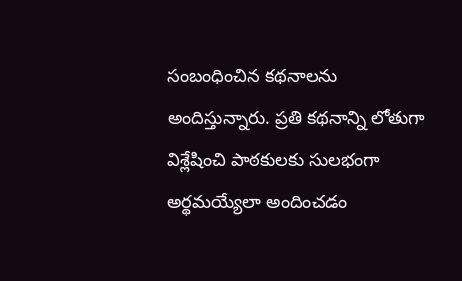సంబంధించిన కథనాలను అందిస్తున్నారు. ప్రతి కథనాన్ని లోతుగా విశ్లేషించి పాఠకులకు సులభంగా అర్థమయ్యేలా అందించడం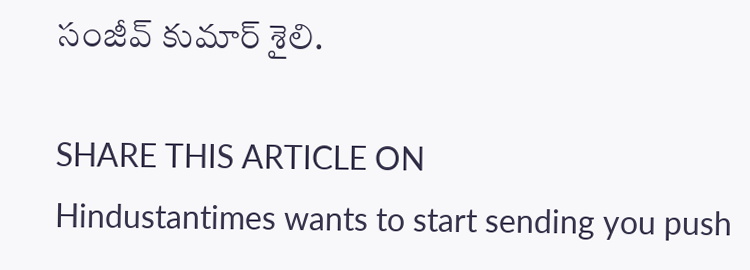సంజీవ్ కుమార్ శైలి.

SHARE THIS ARTICLE ON
Hindustantimes wants to start sending you push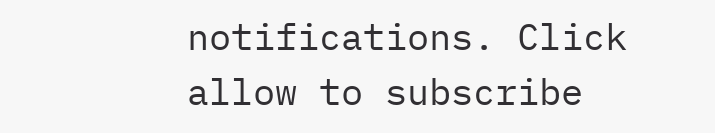notifications. Click allow to subscribe